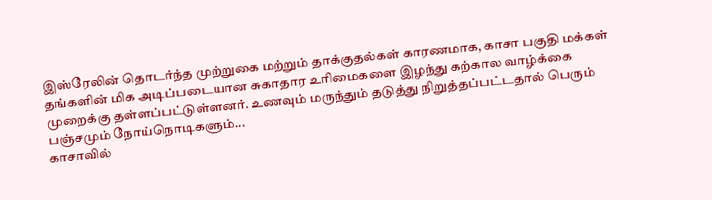இஸ்ரேலின் தொடர்ந்த முற்றுகை மற்றும் தாக்குதல்கள் காரணமாக, காசா பகுதி மக்கள் தங்களின் மிக அடிப்படையான சுகாதார உரிமைகளை இழந்து கற்கால வாழ்க்கை முறைக்கு தள்ளப்பட்டுள்ளனர். உணவும் மருந்தும் தடுத்து நிறுத்தப்பட்டதால் பெரும் பஞ்சமும் நோய்நொடிகளும்...
காசாவில்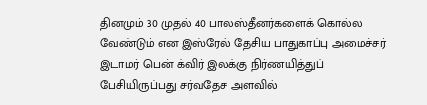தினமும் 30 முதல் 40 பாலஸ்தீனர்களைக் கொல்ல வேண்டும் என இஸ்ரேல் தேசிய பாதுகாப்பு அமைச்சர் இடாமர் பென் க்விர் இலக்கு நிர்ணயித்துப் பேசியிருப்பது சர்வதேச அளவில்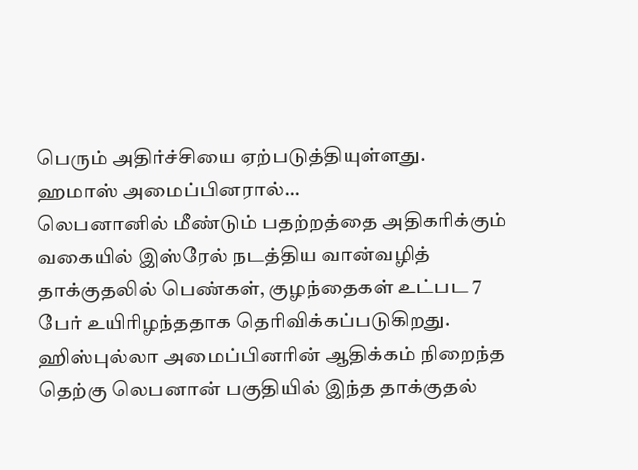பெரும் அதிர்ச்சியை ஏற்படுத்தியுள்ளது. ஹமாஸ் அமைப்பினரால்...
லெபனானில் மீண்டும் பதற்றத்தை அதிகரிக்கும் வகையில் இஸ்ரேல் நடத்திய வான்வழித் தாக்குதலில் பெண்கள், குழந்தைகள் உட்பட 7 பேர் உயிரிழந்ததாக தெரிவிக்கப்படுகிறது. ஹிஸ்புல்லா அமைப்பினரின் ஆதிக்கம் நிறைந்த தெற்கு லெபனான் பகுதியில் இந்த தாக்குதல்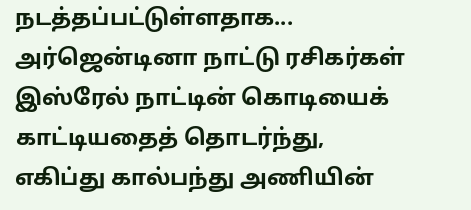நடத்தப்பட்டுள்ளதாக...
அர்ஜென்டினா நாட்டு ரசிகர்கள் இஸ்ரேல் நாட்டின் கொடியைக் காட்டியதைத் தொடர்ந்து, எகிப்து கால்பந்து அணியின்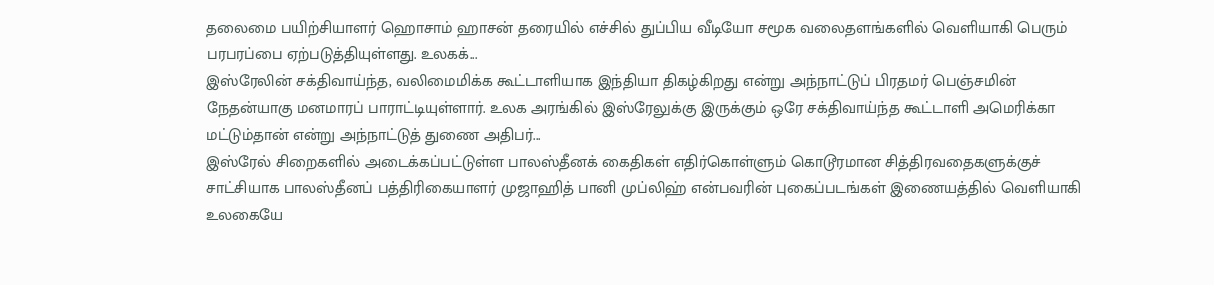தலைமை பயிற்சியாளர் ஹொசாம் ஹாசன் தரையில் எச்சில் துப்பிய வீடியோ சமூக வலைதளங்களில் வெளியாகி பெரும் பரபரப்பை ஏற்படுத்தியுள்ளது. உலகக்...
இஸ்ரேலின் சக்திவாய்ந்த, வலிமைமிக்க கூட்டாளியாக இந்தியா திகழ்கிறது என்று அந்நாட்டுப் பிரதமர் பெஞ்சமின் நேதன்யாகு மனமாரப் பாராட்டியுள்ளார். உலக அரங்கில் இஸ்ரேலுக்கு இருக்கும் ஒரே சக்திவாய்ந்த கூட்டாளி அமெரிக்கா மட்டும்தான் என்று அந்நாட்டுத் துணை அதிபர்...
இஸ்ரேல் சிறைகளில் அடைக்கப்பட்டுள்ள பாலஸ்தீனக் கைதிகள் எதிர்கொள்ளும் கொடூரமான சித்திரவதைகளுக்குச் சாட்சியாக பாலஸ்தீனப் பத்திரிகையாளர் முஜாஹித் பானி முப்லிஹ் என்பவரின் புகைப்படங்கள் இணையத்தில் வெளியாகி உலகையே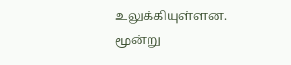உலுக்கியுள்ளன. மூன்று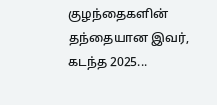குழந்தைகளின் தந்தையான இவர், கடந்த 2025...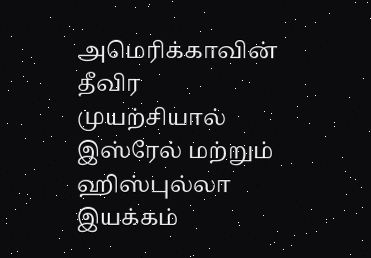அமெரிக்காவின் தீவிர முயற்சியால் இஸ்ரேல் மற்றும் ஹிஸ்புல்லா இயக்கம்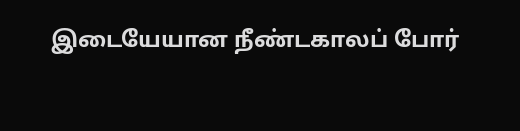இடையேயான நீண்டகாலப் போர்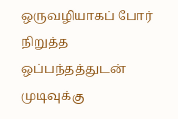ஒருவழியாகப் போர் நிறுத்த ஒப்பந்தத்துடன் முடிவுக்கு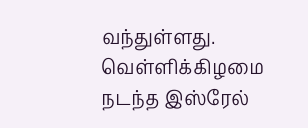வந்துள்ளது. வெள்ளிக்கிழமை நடந்த இஸ்ரேல்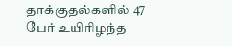தாக்குதல்களில் 47 பேர் உயிரிழந்த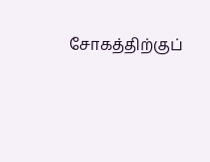சோகத்திற்குப்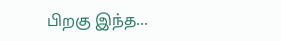பிறகு இந்த...